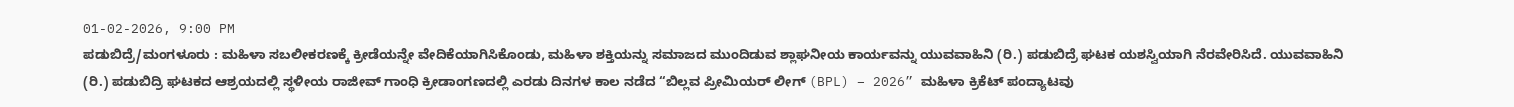01-02-2026, 9:00 PM
ಪಡುಬಿದ್ರೆ/ಮಂಗಳೂರು : ಮಹಿಳಾ ಸಬಲೀಕರಣಕ್ಕೆ ಕ್ರೀಡೆಯನ್ನೇ ವೇದಿಕೆಯಾಗಿಸಿಕೊಂಡು, ಮಹಿಳಾ ಶಕ್ತಿಯನ್ನು ಸಮಾಜದ ಮುಂದಿಡುವ ಶ್ಲಾಘನೀಯ ಕಾರ್ಯವನ್ನು ಯುವವಾಹಿನಿ (ರಿ.) ಪಡುಬಿದ್ರೆ ಘಟಕ ಯಶಸ್ವಿಯಾಗಿ ನೆರವೇರಿಸಿದೆ. ಯುವವಾಹಿನಿ (ರಿ.) ಪಡುಬಿದ್ರಿ ಘಟಕದ ಆಶ್ರಯದಲ್ಲಿ ಸ್ಥಳೀಯ ರಾಜೀವ್ ಗಾಂಧಿ ಕ್ರೀಡಾಂಗಣದಲ್ಲಿ ಎರಡು ದಿನಗಳ ಕಾಲ ನಡೆದ “ಬಿಲ್ಲವ ಪ್ರೀಮಿಯರ್ ಲೀಗ್ (BPL) – 2026” ಮಹಿಳಾ ಕ್ರಿಕೆಟ್ ಪಂದ್ಯಾಟವು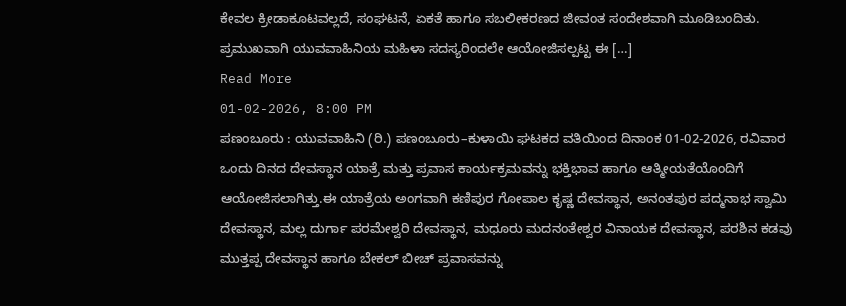ಕೇವಲ ಕ್ರೀಡಾಕೂಟವಲ್ಲದೆ, ಸಂಘಟನೆ, ಏಕತೆ ಹಾಗೂ ಸಬಲೀಕರಣದ ಜೀವಂತ ಸಂದೇಶವಾಗಿ ಮೂಡಿಬಂದಿತು. ಪ್ರಮುಖವಾಗಿ ಯುವವಾಹಿನಿಯ ಮಹಿಳಾ ಸದಸ್ಯರಿಂದಲೇ ಆಯೋಜಿಸಲ್ಪಟ್ಟ ಈ […]
Read More
01-02-2026, 8:00 PM
ಪಣಂಬೂರು : ಯುವವಾಹಿನಿ (ರಿ.) ಪಣಂಬೂರು–ಕುಳಾಯಿ ಘಟಕದ ವತಿಯಿಂದ ದಿನಾಂಕ 01-02-2026, ರವಿವಾರ ಒಂದು ದಿನದ ದೇವಸ್ಥಾನ ಯಾತ್ರೆ ಮತ್ತು ಪ್ರವಾಸ ಕಾರ್ಯಕ್ರಮವನ್ನು ಭಕ್ತಿಭಾವ ಹಾಗೂ ಆತ್ಮೀಯತೆಯೊಂದಿಗೆ ಆಯೋಜಿಸಲಾಗಿತ್ತು.ಈ ಯಾತ್ರೆಯ ಅಂಗವಾಗಿ ಕಣಿಪುರ ಗೋಪಾಲ ಕೃಷ್ಣ ದೇವಸ್ಥಾನ, ಅನಂತಪುರ ಪದ್ಮನಾಭ ಸ್ವಾಮಿ ದೇವಸ್ಥಾನ, ಮಲ್ಲ ದುರ್ಗಾ ಪರಮೇಶ್ವರಿ ದೇವಸ್ಥಾನ, ಮಧೂರು ಮದನಂತೇಶ್ವರ ವಿನಾಯಕ ದೇವಸ್ಥಾನ, ಪರಶಿನ ಕಡವು ಮುತ್ತಪ್ಪ ದೇವಸ್ಥಾನ ಹಾಗೂ ಬೇಕಲ್ ಬೀಚ್ ಪ್ರವಾಸವನ್ನು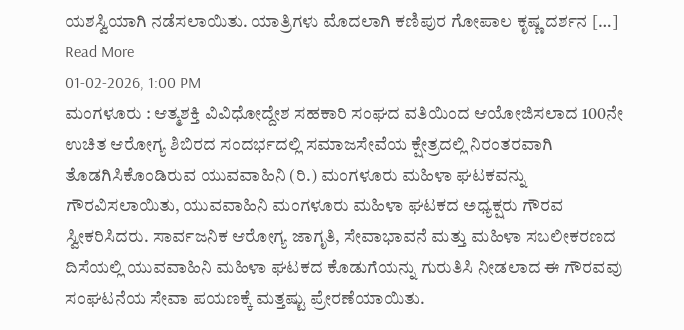ಯಶಸ್ವಿಯಾಗಿ ನಡೆಸಲಾಯಿತು. ಯಾತ್ರಿಗಳು ಮೊದಲಾಗಿ ಕಣಿಪುರ ಗೋಪಾಲ ಕೃಷ್ಣ ದರ್ಶನ […]
Read More
01-02-2026, 1:00 PM
ಮಂಗಳೂರು : ಆತ್ಮಶಕ್ತಿ ವಿವಿಧೋದ್ದೇಶ ಸಹಕಾರಿ ಸಂಘದ ವತಿಯಿಂದ ಆಯೋಜಿಸಲಾದ 100ನೇ ಉಚಿತ ಆರೋಗ್ಯ ಶಿಬಿರದ ಸಂದರ್ಭದಲ್ಲಿ ಸಮಾಜಸೇವೆಯ ಕ್ಷೇತ್ರದಲ್ಲಿ ನಿರಂತರವಾಗಿ ತೊಡಗಿಸಿಕೊಂಡಿರುವ ಯುವವಾಹಿನಿ (ರಿ.) ಮಂಗಳೂರು ಮಹಿಳಾ ಘಟಕವನ್ನು ಗೌರವಿಸಲಾಯಿತು, ಯುವವಾಹಿನಿ ಮಂಗಳೂರು ಮಹಿಳಾ ಘಟಕದ ಅಧ್ಯಕ್ಷರು ಗೌರವ ಸ್ವೀಕರಿಸಿದರು. ಸಾರ್ವಜನಿಕ ಆರೋಗ್ಯ ಜಾಗೃತಿ, ಸೇವಾಭಾವನೆ ಮತ್ತು ಮಹಿಳಾ ಸಬಲೀಕರಣದ ದಿಸೆಯಲ್ಲಿ ಯುವವಾಹಿನಿ ಮಹಿಳಾ ಘಟಕದ ಕೊಡುಗೆಯನ್ನು ಗುರುತಿಸಿ ನೀಡಲಾದ ಈ ಗೌರವವು ಸಂಘಟನೆಯ ಸೇವಾ ಪಯಣಕ್ಕೆ ಮತ್ತಷ್ಟು ಪ್ರೇರಣೆಯಾಯಿತು.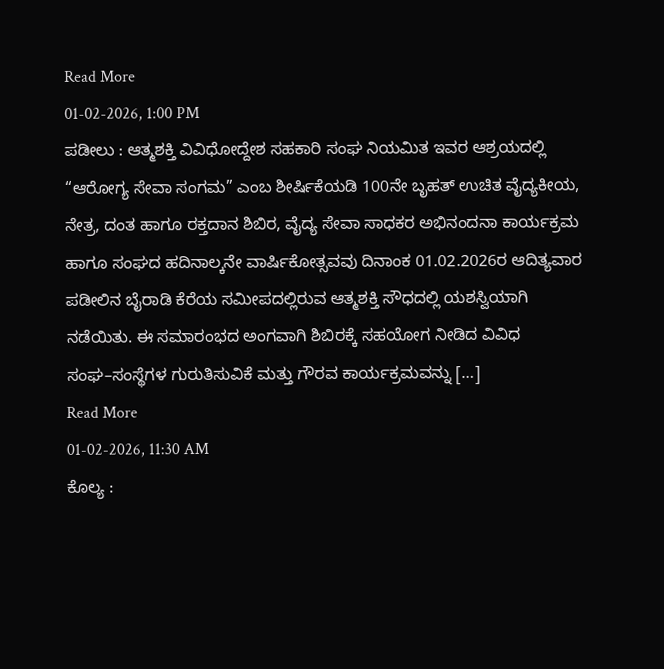Read More
01-02-2026, 1:00 PM
ಪಡೀಲು : ಆತ್ಮಶಕ್ತಿ ವಿವಿಧೋದ್ದೇಶ ಸಹಕಾರಿ ಸಂಘ ನಿಯಮಿತ ಇವರ ಆಶ್ರಯದಲ್ಲಿ “ಆರೋಗ್ಯ ಸೇವಾ ಸಂಗಮ” ಎಂಬ ಶೀರ್ಷಿಕೆಯಡಿ 100ನೇ ಬೃಹತ್ ಉಚಿತ ವೈದ್ಯಕೀಯ, ನೇತ್ರ, ದಂತ ಹಾಗೂ ರಕ್ತದಾನ ಶಿಬಿರ, ವೈದ್ಯ ಸೇವಾ ಸಾಧಕರ ಅಭಿನಂದನಾ ಕಾರ್ಯಕ್ರಮ ಹಾಗೂ ಸಂಘದ ಹದಿನಾಲ್ಕನೇ ವಾರ್ಷಿಕೋತ್ಸವವು ದಿನಾಂಕ 01.02.2026ರ ಆದಿತ್ಯವಾರ ಪಡೀಲಿನ ಬೈರಾಡಿ ಕೆರೆಯ ಸಮೀಪದಲ್ಲಿರುವ ಆತ್ಮಶಕ್ತಿ ಸೌಧದಲ್ಲಿ ಯಶಸ್ವಿಯಾಗಿ ನಡೆಯಿತು. ಈ ಸಮಾರಂಭದ ಅಂಗವಾಗಿ ಶಿಬಿರಕ್ಕೆ ಸಹಯೋಗ ನೀಡಿದ ವಿವಿಧ ಸಂಘ–ಸಂಸ್ಥೆಗಳ ಗುರುತಿಸುವಿಕೆ ಮತ್ತು ಗೌರವ ಕಾರ್ಯಕ್ರಮವನ್ನು […]
Read More
01-02-2026, 11:30 AM
ಕೊಲ್ಯ :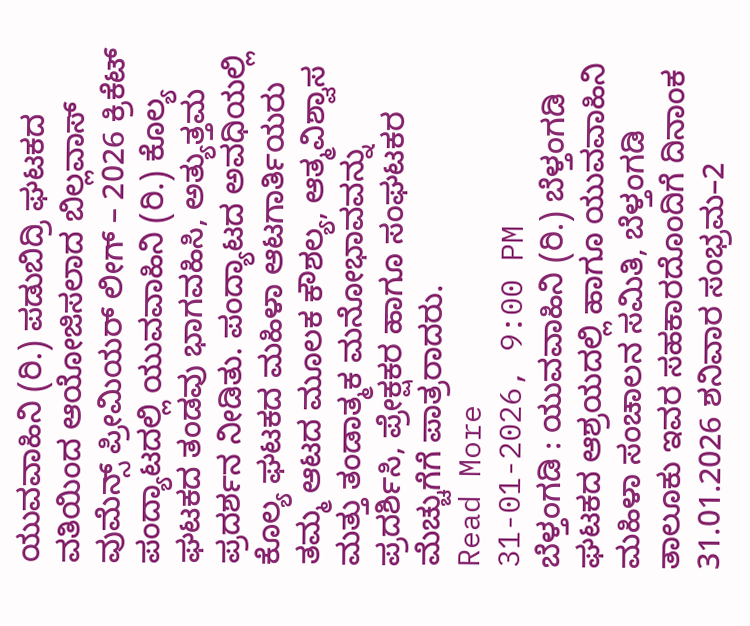ಯುವವಾಹಿನಿ (ರಿ.) ಪಡುಬಿದ್ರಿ ಘಟಕದ ವತಿಯಿಂದ ಆಯೋಜಿಸಲಾದ ಬಿಲ್ಲವಾಸ್ ವುಮೆನ್ಸ್ ಪ್ರೀಮಿಯರ್ ಲೀಗ್ – 2026 ಕ್ರಿಕೆಟ್ ಪಂದ್ಯಾಟದಲ್ಲಿ ಯುವವಾಹಿನಿ (ರಿ.) ಕೊಲ್ಯ ಘಟಕದ ತಂಡವು ಭಾಗವಹಿಸಿ, ಅತ್ಯುತ್ತಮ ಪ್ರದರ್ಶನ ನೀಡಿತು. ಪಂದ್ಯಾಟದ ಅವಧಿಯಲ್ಲಿ ಕೊಲ್ಯ ಘಟಕದ ಮಹಿಳಾ ಆಟಗಾರ್ತಿಯರು ತಮ್ಮ ಆಟದ ಮೂಲಕ ಕೌಶಲ್ಯ, ಆತ್ಮವಿಶ್ವಾಸ ಮತ್ತು ತಂಡಾತ್ಮಕ ಮನೋಭಾವವನ್ನು ಪ್ರದರ್ಶಿಸಿ, ಪ್ರೇಕ್ಷಕರ ಹಾಗೂ ಸಂಘಟಕರ ಮೆಚ್ಚುಗೆಗೆ ಪಾತ್ರರಾದರು.
Read More
31-01-2026, 9:00 PM
ಬೆಳ್ತಂಗಡಿ : ಯುವವಾಹಿನಿ (ರಿ.) ಬೆಳ್ತಂಗಡಿ ಘಟಕದ ಆಶ್ರಯದಲ್ಲಿ ಹಾಗೂ ಯುವವಾಹಿನಿ ಮಹಿಳಾ ಸಂಚಾಲನ ಸಮಿತಿ, ಬೆಳ್ತಂಗಡಿ ತಾಲೂಕು ಇವರ ಸಹಕಾರದೊಂದಿಗೆ ದಿನಾಂಕ 31.01.2026 ಶನಿವಾರ ಸಂಭ್ರಮ–2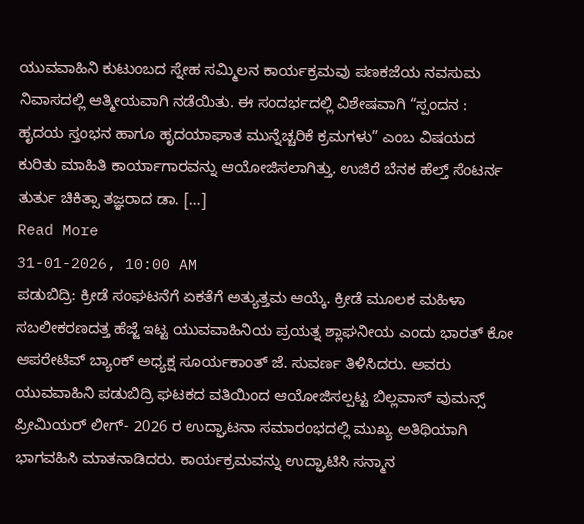ಯುವವಾಹಿನಿ ಕುಟುಂಬದ ಸ್ನೇಹ ಸಮ್ಮಿಲನ ಕಾರ್ಯಕ್ರಮವು ಪಣಕಜೆಯ ನವಸುಮ ನಿವಾಸದಲ್ಲಿ ಆತ್ಮೀಯವಾಗಿ ನಡೆಯಿತು. ಈ ಸಂದರ್ಭದಲ್ಲಿ ವಿಶೇಷವಾಗಿ “ಸ್ಪಂದನ : ಹೃದಯ ಸ್ತಂಭನ ಹಾಗೂ ಹೃದಯಾಘಾತ ಮುನ್ನೆಚ್ಚರಿಕೆ ಕ್ರಮಗಳು” ಎಂಬ ವಿಷಯದ ಕುರಿತು ಮಾಹಿತಿ ಕಾರ್ಯಾಗಾರವನ್ನು ಆಯೋಜಿಸಲಾಗಿತ್ತು. ಉಜಿರೆ ಬೆನಕ ಹೆಲ್ತ್ ಸೆಂಟರ್ನ ತುರ್ತು ಚಿಕಿತ್ಸಾ ತಜ್ಞರಾದ ಡಾ. […]
Read More
31-01-2026, 10:00 AM
ಪಡುಬಿದ್ರಿ: ಕ್ರೀಡೆ ಸಂಘಟನೆಗೆ ಏಕತೆಗೆ ಅತ್ಯುತ್ತಮ ಆಯ್ಕೆ. ಕ್ರೀಡೆ ಮೂಲಕ ಮಹಿಳಾ ಸಬಲೀಕರಣದತ್ತ ಹೆಜ್ಜೆ ಇಟ್ಟ ಯುವವಾಹಿನಿಯ ಪ್ರಯತ್ನ ಶ್ಲಾಘನೀಯ ಎಂದು ಭಾರತ್ ಕೋ ಆಪರೇಟಿವ್ ಬ್ಯಾಂಕ್ ಅಧ್ಯಕ್ಷ ಸೂರ್ಯಕಾಂತ್ ಜೆ. ಸುವರ್ಣ ತಿಳಿಸಿದರು. ಅವರು ಯುವವಾಹಿನಿ ಪಡುಬಿದ್ರಿ ಘಟಕದ ವತಿಯಿಂದ ಆಯೋಜಿಸಲ್ಪಟ್ಟ ಬಿಲ್ಲವಾಸ್ ವುಮನ್ಸ್ ಪ್ರೀಮಿಯರ್ ಲೀಗ್- 2026 ರ ಉದ್ಘಾಟನಾ ಸಮಾರಂಭದಲ್ಲಿ ಮುಖ್ಯ ಅತಿಥಿಯಾಗಿ ಭಾಗವಹಿಸಿ ಮಾತನಾಡಿದರು. ಕಾರ್ಯಕ್ರಮವನ್ನು ಉದ್ಘಾಟಿಸಿ ಸನ್ಮಾನ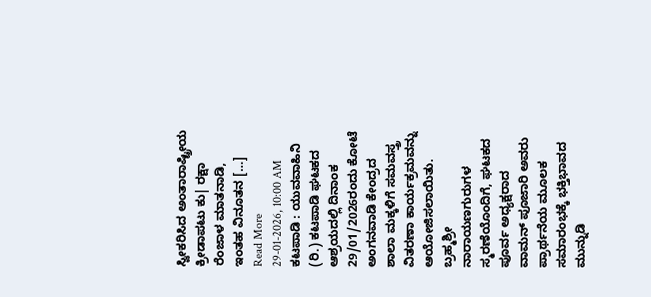ಸ್ವೀಕರಿಸಿದ ಅಂತಾರಾಷ್ಟ್ರೀಯ ಕ್ರೀಡಾಪಟು ಕು| ರಕ್ಷಾ ರೆಂಜಾಳ ಮಾತನಾಡಿ, ಇಂತಹ ವಿನೂತನ […]
Read More
29-01-2026, 10:00 AM
ಕಟಪಾಡಿ : ಯುವವಾಹಿನಿ (ರಿ.) ಕಟಪಾಡಿ ಘಟಕದ ಆಶ್ರಯದಲ್ಲಿ ದಿನಾಂಕ 29/01/2026ರಂದು ಕೋಟೆ ಅಂಗನವಾಡಿ ಕೇಂದ್ರದ ಶಾಲಾ ಮಕ್ಕಳಿಗೆ ಸಮವಸ್ತ್ರ ವಿತರಣಾ ಕಾರ್ಯಕ್ರಮವನ್ನು ಆಯೋಜಿಸಲಾಯಿತು. ಬ್ರಹ್ಮಶ್ರೀ ನಾರಾಯಣಗುರುಗಳ ಸ್ಮರಣೆಯೊಂದಿಗೆ, ಘಟಕದ ಪೂರ್ವ ಅಧ್ಯಕ್ಷರಾದ ವಾಮನ್ ಪೂಜಾರಿ ಅವರು ಪ್ರಾರ್ಥನೆಯ ಮೂಲಕ ಸಮಾರಂಭಕ್ಕೆ ಭಕ್ತಿಭಾವದ ಮುನ್ನುಡಿ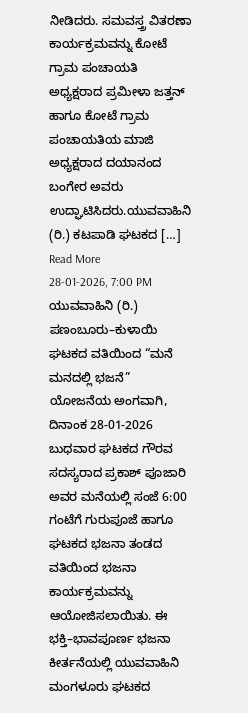ನೀಡಿದರು. ಸಮವಸ್ತ್ರ ವಿತರಣಾ ಕಾರ್ಯಕ್ರಮವನ್ನು ಕೋಟೆ ಗ್ರಾಮ ಪಂಚಾಯತಿ ಅಧ್ಯಕ್ಷರಾದ ಪ್ರಮೀಳಾ ಜತ್ತನ್ ಹಾಗೂ ಕೋಟೆ ಗ್ರಾಮ ಪಂಚಾಯತಿಯ ಮಾಜಿ ಅಧ್ಯಕ್ಷರಾದ ದಯಾನಂದ ಬಂಗೇರ ಅವರು ಉದ್ಘಾಟಿಸಿದರು.ಯುವವಾಹಿನಿ (ರಿ.) ಕಟಪಾಡಿ ಘಟಕದ […]
Read More
28-01-2026, 7:00 PM
ಯುವವಾಹಿನಿ (ರಿ.) ಪಣಂಬೂರು–ಕುಳಾಯಿ ಘಟಕದ ವತಿಯಿಂದ “ಮನೆ ಮನದಲ್ಲಿ ಭಜನೆ” ಯೋಜನೆಯ ಅಂಗವಾಗಿ, ದಿನಾಂಕ 28-01-2026 ಬುಧವಾರ ಘಟಕದ ಗೌರವ ಸದಸ್ಯರಾದ ಪ್ರಕಾಶ್ ಪೂಜಾರಿ ಅವರ ಮನೆಯಲ್ಲಿ ಸಂಜೆ 6:00 ಗಂಟೆಗೆ ಗುರುಪೂಜೆ ಹಾಗೂ ಘಟಕದ ಭಜನಾ ತಂಡದ ವತಿಯಿಂದ ಭಜನಾ ಕಾರ್ಯಕ್ರಮವನ್ನು ಆಯೋಜಿಸಲಾಯಿತು. ಈ ಭಕ್ತಿ–ಭಾವಪೂರ್ಣ ಭಜನಾ ಕೀರ್ತನೆಯಲ್ಲಿ ಯುವವಾಹಿನಿ ಮಂಗಳೂರು ಘಟಕದ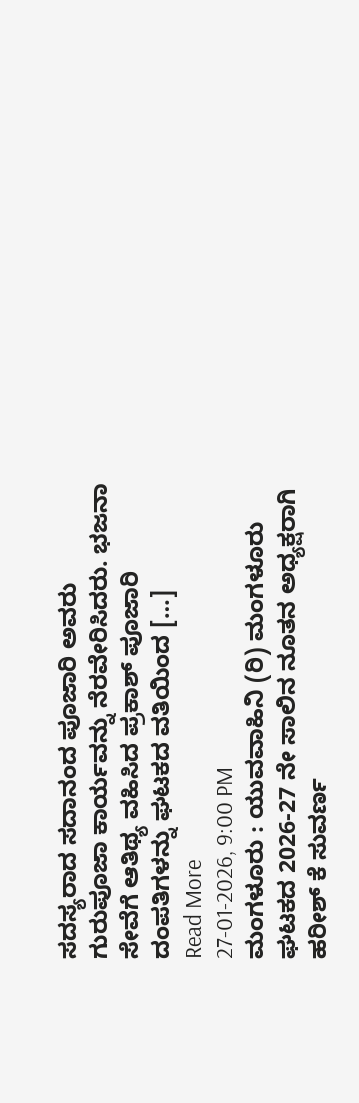ಸದಸ್ಯರಾದ ಸದಾನಂದ ಪೂಜಾರಿ ಅವರು ಗುರುಪೂಜಾ ಕಾರ್ಯವನ್ನು ನೆರವೇರಿಸಿದರು. ಭಜನಾ ಸೇವೆಗೆ ಆತಿಥ್ಯ ವಹಿಸಿದ ಪ್ರಕಾಶ್ ಪೂಜಾರಿ ದಂಪತಿಗಳನ್ನು ಘಟಕದ ವತಿಯಿಂದ […]
Read More
27-01-2026, 9:00 PM
ಮಂಗಳೂರು : ಯುವವಾಹಿನಿ (ರಿ) ಮಂಗಳೂರು ಘಟಕದ 2026-27 ನೇ ಸಾಲಿನ ನೂತನ ಅಧ್ಯಕ್ಷರಾಗಿ ಹರೀಶ್ ಕೆ ಸುವರ್ಣ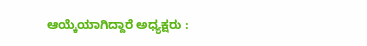ಆಯ್ಕೆಯಾಗಿದ್ದಾರೆ ಅಧ್ಯಕ್ಷರು :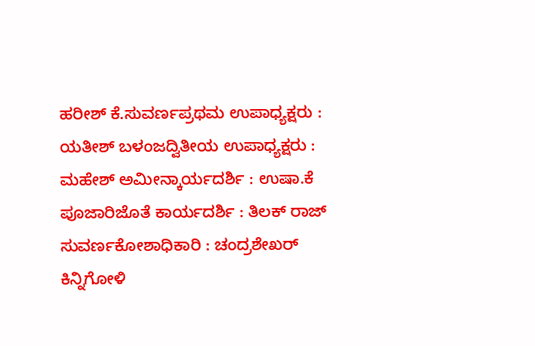ಹರೀಶ್ ಕೆ.ಸುವರ್ಣಪ್ರಥಮ ಉಪಾಧ್ಯಕ್ಷರು : ಯತೀಶ್ ಬಳಂಜದ್ವಿತೀಯ ಉಪಾಧ್ಯಕ್ಷರು : ಮಹೇಶ್ ಅಮೀನ್ಕಾರ್ಯದರ್ಶಿ : ಉಷಾ.ಕೆ ಪೂಜಾರಿಜೊತೆ ಕಾರ್ಯದರ್ಶಿ : ತಿಲಕ್ ರಾಜ್ ಸುವರ್ಣಕೋಶಾಧಿಕಾರಿ : ಚಂದ್ರಶೇಖರ್ ಕಿನ್ನಿಗೋಳಿ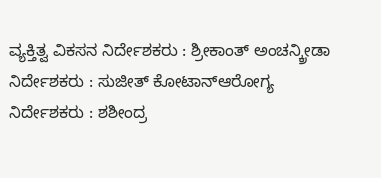ವ್ಯಕ್ತಿತ್ವ ವಿಕಸನ ನಿರ್ದೇಶಕರು : ಶ್ರೀಕಾಂತ್ ಅಂಚನ್ಕ್ರೀಡಾ ನಿರ್ದೇಶಕರು : ಸುಜೀತ್ ಕೋಟಾನ್ಆರೋಗ್ಯ ನಿರ್ದೇಶಕರು : ಶಶೀಂದ್ರ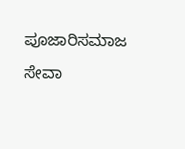ಪೂಜಾರಿಸಮಾಜ ಸೇವಾ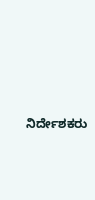ನಿರ್ದೇಶಕರು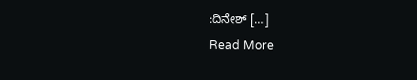:ದಿನೇಶ್ […]
Read More